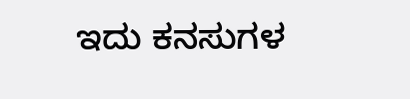ಇದು ಕನಸುಗಳ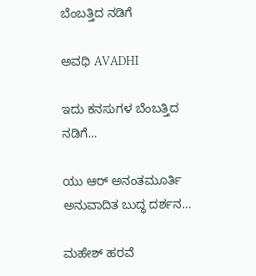ಬೆಂಬತ್ತಿದ ನಡಿಗೆ‍

ಅವಧಿ AVADHI

ಇದು ಕನಸುಗಳ ಬೆಂಬತ್ತಿದ ನಡಿಗೆ...

ಯು ಆರ್ ಅನಂತಮೂರ್ತಿ ಅನುವಾದಿತ ಬುದ್ಧ ದರ್ಶನ…

ಮಹೇಶ್ ಹರವೆ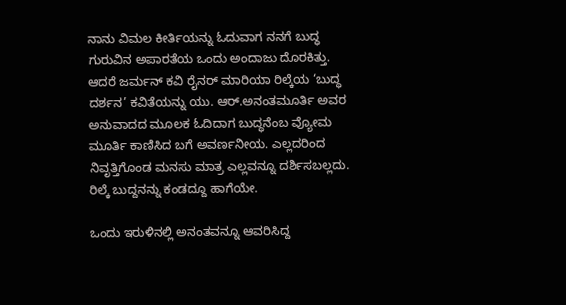ನಾನು ವಿಮಲ ಕೀರ್ತಿಯನ್ನು ಓದುವಾಗ ನನಗೆ ಬುದ್ಧ ಗುರುವಿನ ಅಪಾರತೆಯ ಒಂದು ಅಂದಾಜು ದೊರಕಿತ್ತು. ಆದರೆ ಜರ್ಮನ್ ಕವಿ ರೈನರ್ ಮಾರಿಯಾ ರಿಲ್ಕೆಯ ‘ಬುದ್ಧ ದರ್ಶನ’ ಕವಿತೆಯನ್ನು ಯು. ಆರ್.ಅನಂತಮೂರ್ತಿ ಅವರ ಅನುವಾದದ ಮೂಲಕ ಓದಿದಾಗ ಬುದ್ಧನೆಂಬ ವ್ಯೋಮ ಮೂರ್ತಿ ಕಾಣಿಸಿದ ಬಗೆ ಅವರ್ಣನೀಯ. ಎಲ್ಲದರಿಂದ ನಿವೃತ್ತಿಗೊಂಡ ಮನಸು ಮಾತ್ರ ಎಲ್ಲವನ್ನೂ ದರ್ಶಿಸಬಲ್ಲದು. ರಿಲ್ಕೆ ಬುದ್ದನನ್ನು ಕಂಡದ್ದೂ ಹಾಗೆಯೇ.

ಒಂದು ಇರುಳಿನಲ್ಲಿ ಅನಂತವನ್ನೂ ಆವರಿಸಿದ್ದ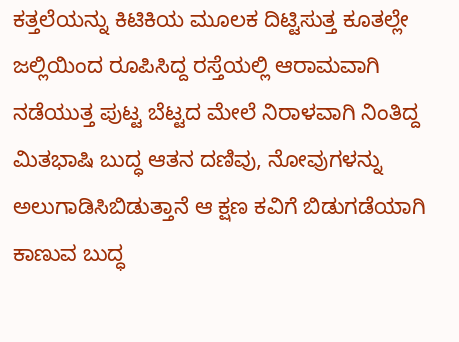ಕತ್ತಲೆಯನ್ನು ಕಿಟಿಕಿಯ ಮೂಲಕ ದಿಟ್ಟಿಸುತ್ತ ಕೂತಲ್ಲೇ ಜಲ್ಲಿಯಿಂದ ರೂಪಿಸಿದ್ದ ರಸ್ತೆಯಲ್ಲಿ ಆರಾಮವಾಗಿ ನಡೆಯುತ್ತ ಪುಟ್ಟ ಬೆಟ್ಟದ ಮೇಲೆ ನಿರಾಳವಾಗಿ ನಿಂತಿದ್ದ ಮಿತಭಾಷಿ ಬುದ್ಧ ಆತನ ದಣಿವು, ನೋವುಗಳನ್ನು ಅಲುಗಾಡಿಸಿಬಿಡುತ್ತಾನೆ ಆ ಕ್ಷಣ ಕವಿಗೆ ಬಿಡುಗಡೆಯಾಗಿ ಕಾಣುವ ಬುದ್ಧ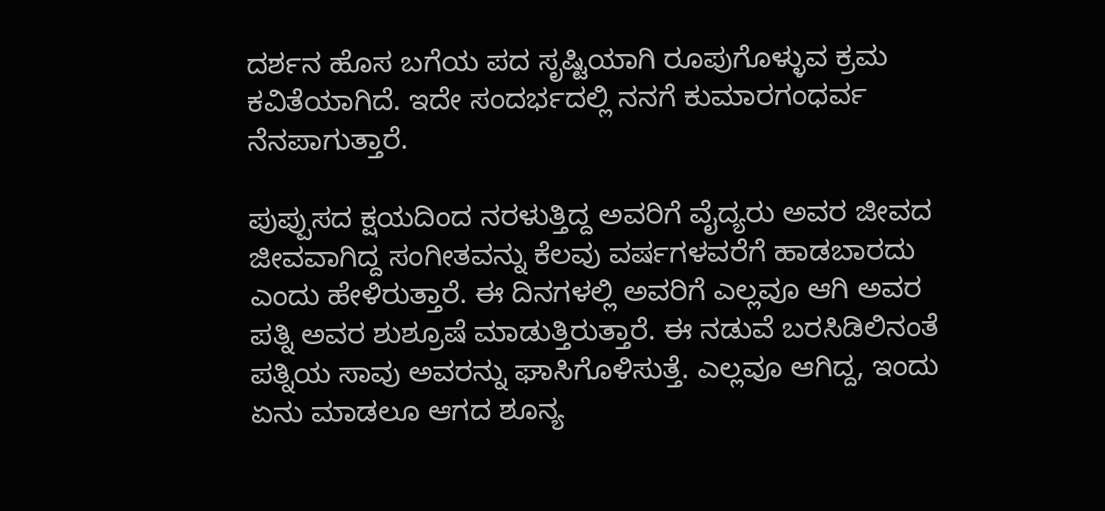ದರ್ಶನ ಹೊಸ ಬಗೆಯ ಪದ ಸೃಷ್ಟಿಯಾಗಿ ರೂಪುಗೊಳ್ಳುವ ಕ್ರಮ ಕವಿತೆಯಾಗಿದೆ. ಇದೇ ಸಂದರ್ಭದಲ್ಲಿ ನನಗೆ ಕುಮಾರಗಂಧರ್ವ ನೆನಪಾಗುತ್ತಾರೆ.

ಪುಪ್ಪುಸದ ಕ್ಷಯದಿಂದ ನರಳುತ್ತಿದ್ದ ಅವರಿಗೆ ವೈದ್ಯರು ಅವರ ಜೀವದ ಜೀವವಾಗಿದ್ದ ಸಂಗೀತವನ್ನು ಕೆಲವು ವರ್ಷಗಳವರೆಗೆ ಹಾಡಬಾರದು ಎಂದು ಹೇಳಿರುತ್ತಾರೆ. ಈ ದಿನಗಳಲ್ಲಿ ಅವರಿಗೆ ಎಲ್ಲವೂ ಆಗಿ ಅವರ ಪತ್ನಿ ಅವರ ಶುಶ್ರೂಷೆ ಮಾಡುತ್ತಿರುತ್ತಾರೆ. ಈ ನಡುವೆ ಬರಸಿಡಿಲಿನಂತೆ ಪತ್ನಿಯ ಸಾವು ಅವರನ್ನು ಘಾಸಿಗೊಳಿಸುತ್ತೆ. ಎಲ್ಲವೂ ಆಗಿದ್ದ, ಇಂದು ಏನು ಮಾಡಲೂ ಆಗದ ಶೂನ್ಯ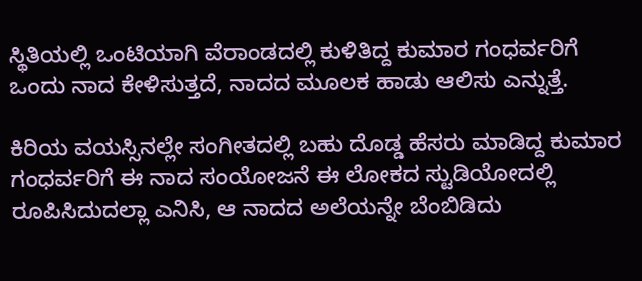ಸ್ಥಿತಿಯಲ್ಲಿ ಒಂಟಿಯಾಗಿ ವೆರಾಂಡದಲ್ಲಿ ಕುಳಿತಿದ್ದ ಕುಮಾರ ಗಂಧರ್ವರಿಗೆ ಒಂದು ನಾದ ಕೇಳಿಸುತ್ತದೆ, ನಾದದ ಮೂಲಕ ಹಾಡು ಆಲಿಸು ಎನ್ನುತ್ತೆ.

ಕಿರಿಯ ವಯಸ್ಸಿನಲ್ಲೇ ಸಂಗೀತದಲ್ಲಿ ಬಹು ದೊಡ್ಡ ಹೆಸರು ಮಾಡಿದ್ದ ಕುಮಾರ ಗಂಧರ್ವರಿಗೆ ಈ ನಾದ ಸಂಯೋಜನೆ ಈ ಲೋಕದ ಸ್ಟುಡಿಯೋದಲ್ಲಿ ರೂಪಿಸಿದುದಲ್ಲಾ ಎನಿಸಿ, ಆ ನಾದದ ಅಲೆಯನ್ನೇ ಬೆಂಬಿಡಿದು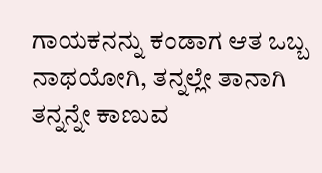ಗಾಯಕನನ್ನು ಕಂಡಾಗ ಆತ ಒಬ್ಬ ನಾಥಯೋಗಿ, ತನ್ನಲ್ಲೇ ತಾನಾಗಿ ತನ್ನನ್ನೇ ಕಾಣುವ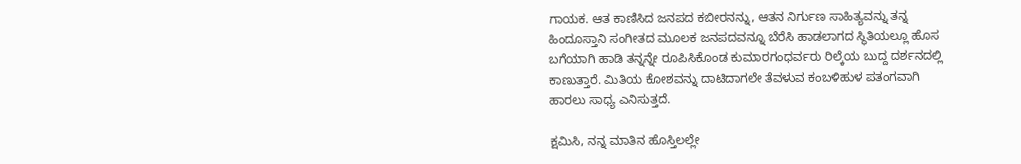ಗಾಯಕ. ಆತ ಕಾಣಿಸಿದ ಜನಪದ ಕಬೀರನನ್ನು, ಆತನ ನಿರ್ಗುಣ ಸಾಹಿತ್ಯವನ್ನು ತನ್ನ ಹಿಂದೂಸ್ತಾನಿ ಸಂಗೀತದ ಮೂಲಕ ಜನಪದವನ್ನೂ ಬೆರೆಸಿ ಹಾಡಲಾಗದ ಸ್ಥಿತಿಯಲ್ಲೂ ಹೊಸ ಬಗೆಯಾಗಿ ಹಾಡಿ ತನ್ನನ್ನೇ ರೂಪಿಸಿಕೊಂಡ ಕುಮಾರಗಂಧರ್ವರು ರಿಲ್ಕೆಯ ಬುದ್ದ ದರ್ಶನದಲ್ಲಿ ಕಾಣುತ್ತಾರೆ. ಮಿತಿಯ ಕೋಶವನ್ನು ದಾಟಿದಾಗಲೇ ತೆವಳುವ ಕಂಬಳಿಹುಳ ಪತಂಗವಾಗಿ ಹಾರಲು ಸಾಧ್ಯ ಎನಿಸುತ್ತದೆ.

ಕ್ಷಮಿಸಿ, ನನ್ನ ಮಾತಿನ ಹೊಸ್ತಿಲಲ್ಲೇ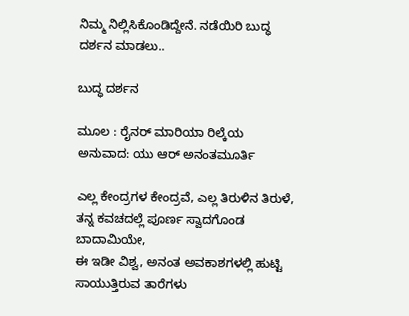ನಿಮ್ಮ ನಿಲ್ಲಿಸಿಕೊಂಡಿದ್ದೇನೆ. ನಡೆಯಿರಿ ಬುದ್ಧ ದರ್ಶನ ಮಾಡಲು..

ಬುದ್ಧ ದರ್ಶನ

ಮೂಲ : ರೈನರ್ ಮಾರಿಯಾ ರಿಲ್ಕೆಯ
ಅನುವಾದ: ಯು ಆರ್ ಅನಂತಮೂರ್ತಿ

ಎಲ್ಲ ಕೇಂದ್ರಗಳ ಕೇಂದ್ರವೆ, ಎಲ್ಲ ತಿರುಳಿನ ತಿರುಳೆ,
ತನ್ನ ಕವಚದಲ್ಲೆ ಪೂರ್ಣ ಸ್ವಾದಗೊಂಡ ಬಾದಾಮಿಯೇ,
ಈ ಇಡೀ ವಿಶ್ವ, ಅನಂತ ಅವಕಾಶಗಳಲ್ಲಿ ಹುಟ್ಟಿ ಸಾಯುತ್ತಿರುವ ತಾರೆಗಳು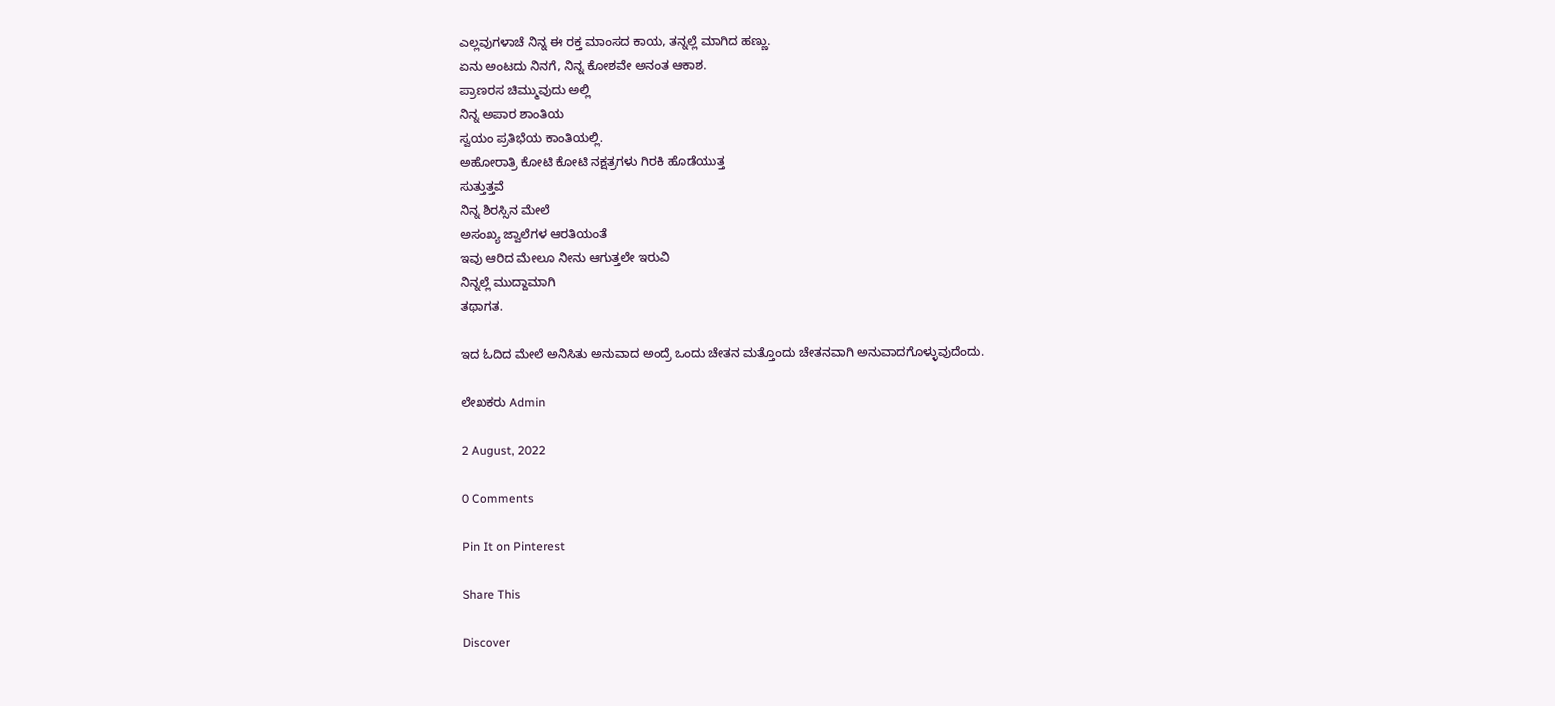ಎಲ್ಲವುಗಳಾಚೆ ನಿನ್ನ ಈ ರಕ್ತ ಮಾಂಸದ ಕಾಯ, ತನ್ನಲ್ಲೆ ಮಾಗಿದ ಹಣ್ಣು.
ಏನು ಅಂಟದು ನಿನಗೆ, ನಿನ್ನ ಕೋಶವೇ ಅನಂತ ಆಕಾಶ.
ಪ್ರಾಣರಸ ಚಿಮ್ಮುವುದು ಅಲ್ಲಿ
ನಿನ್ನ ಅಪಾರ ಶಾಂತಿಯ
ಸ್ವಯಂ ಪ್ರತಿಭೆಯ ಕಾಂತಿಯಲ್ಲಿ.
ಅಹೋರಾತ್ರಿ ಕೋಟಿ ಕೋಟಿ ನಕ್ಷತ್ರಗಳು ಗಿರಕಿ ಹೊಡೆಯುತ್ತ
ಸುತ್ತುತ್ತವೆ
ನಿನ್ನ ಶಿರಸ್ಸಿನ ಮೇಲೆ
ಅಸಂಖ್ಯ ಜ್ವಾಲೆಗಳ ಆರತಿಯಂತೆ
ಇವು ಆರಿದ ಮೇಲೂ ನೀನು ಆಗುತ್ತಲೇ ಇರುವಿ
ನಿನ್ನಲ್ಲೆ ಮುದ್ದಾಮಾಗಿ
ತಥಾಗತ.

ಇದ ಓದಿದ ಮೇಲೆ ಅನಿಸಿತು ಅನುವಾದ ಅಂದ್ರೆ ಒಂದು ಚೇತನ ಮತ್ತೊಂದು ಚೇತನವಾಗಿ ಅನುವಾದಗೊಳ್ಳುವುದೆಂದು.

ಲೇಖಕರು Admin

2 August, 2022

0 Comments

Pin It on Pinterest

Share This

Discover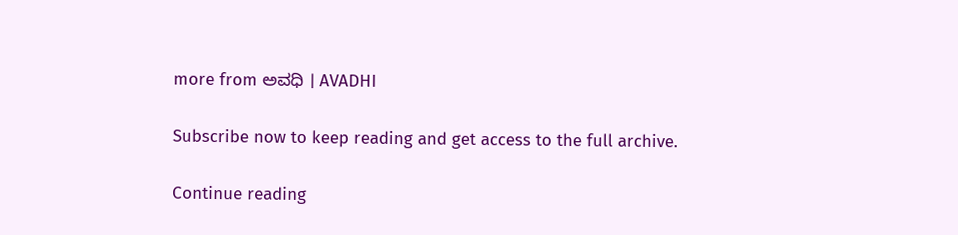more from ಅವಧಿ । AVADHI

Subscribe now to keep reading and get access to the full archive.

Continue reading